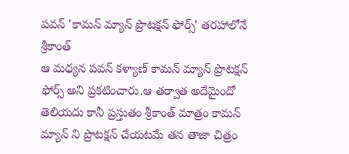పవన్ 'కామన్ మ్యాన్ ప్రొటక్షన్ ఫోర్స్' తరహాలోనే శ్రీకాంత్
ఆ మధ్యన పవన్ కళ్యాణ్ కామన్ మ్యాన్ ప్రొటక్షన్ ఫోర్స్ అని ప్రకటించారు.ఆ తర్వాత అదేమైందో తెలియదు కానీ ప్రస్తుతం శ్రీకాంత్ మాత్రం కామన్ మ్యాన్ ని ప్రొటక్షన్ చేయటమే తన తాజా చిత్రం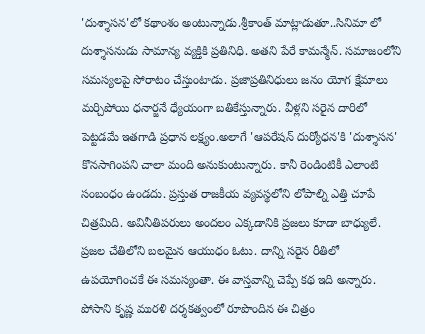'దుశ్శాసన'లో కథాంశం అంటున్నాడు.శ్రీకాంత్ మాట్లాడుతూ..సినిమా లో దుశ్శాసనుడు సామాన్య వ్యక్తికి ప్రతినిధి. అతని పేరే కామన్మేన్. సమాజంలోని సమస్యలపై సోరాటం చేస్తుంటాడు. ప్రజాప్రతినిధులు జనం యోగ క్షేమాలు మర్చిపోయి ధనార్జనే ధ్యేయంగా బతికేస్తున్నారు. వీళ్లని సరైన దారిలో పెట్టడమే ఇతగాడి ప్రధాన లక్ష్యం.అలాగే 'ఆపరేషన్ దుర్యోధన'కి 'దుశ్శాసన' కొనసాగింపని చాలా మంది అనుకుంటున్నారు. కానీ రెండింటికీ ఎలాంటి సంబంధం ఉండదు. ప్రస్తుత రాజకీయ వ్యవస్థలోని లోపాల్ని ఎత్తి చూపే చిత్రమిది. అవినీతిపరులు అందలం ఎక్కడానికి ప్రజలు కూడా బాధ్యులే. ప్రజల చేతిలోని బలమైన ఆయుధం ఓటు. దాన్ని సరైన రీతిలో ఉపయోగించకే ఈ సమస్యంతా. ఈ వాస్తవాన్ని చెప్పే కథ ఇది అన్నారు. పోసాని కృష్ణ మురళి దర్శకత్వంలో రూపొందిన ఈ చిత్రం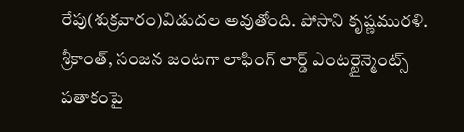రేపు(శుక్రవారం)విడుదల అవుతోంది. పోసాని కృష్ణమురళి. శ్రీకాంత్, సంజన జంటగా లాఫింగ్ లార్డ్ ఎంటర్టైన్మెంట్స్ పతాకంపై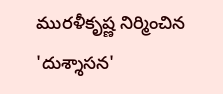మురళీకృష్ణ నిర్మించిన 'దుశ్శాసన'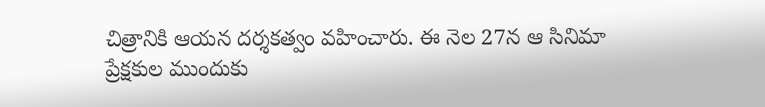చిత్రానికి ఆయన దర్శకత్వం వహించారు. ఈ నెల 27న ఆ సినిమా ప్రేక్షకుల ముందుకు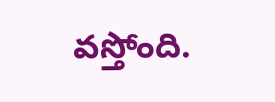వస్తోంది.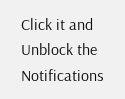Click it and Unblock the Notifications